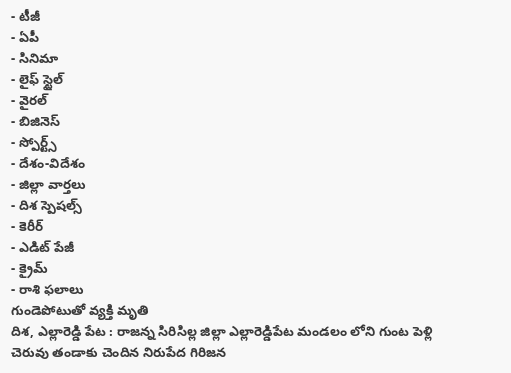- టీజీ
- ఏపీ
- సినిమా
- లైఫ్ స్టైల్
- వైరల్
- బిజినెస్
- స్పోర్ట్స్
- దేశం-విదేశం
- జిల్లా వార్తలు
- దిశ స్పెషల్స్
- కెరీర్
- ఎడిట్ పేజీ
- క్రైమ్
- రాశి ఫలాలు
గుండెపోటుతో వ్యక్తి మృతి
దిశ, ఎల్లారెడ్డి పేట : రాజన్న సిరిసిల్ల జిల్లా ఎల్లారెడ్డిపేట మండలం లోని గుంట పెళ్లి చెరువు తండాకు చెందిన నిరుపేద గిరిజన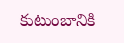కుటుంబానికి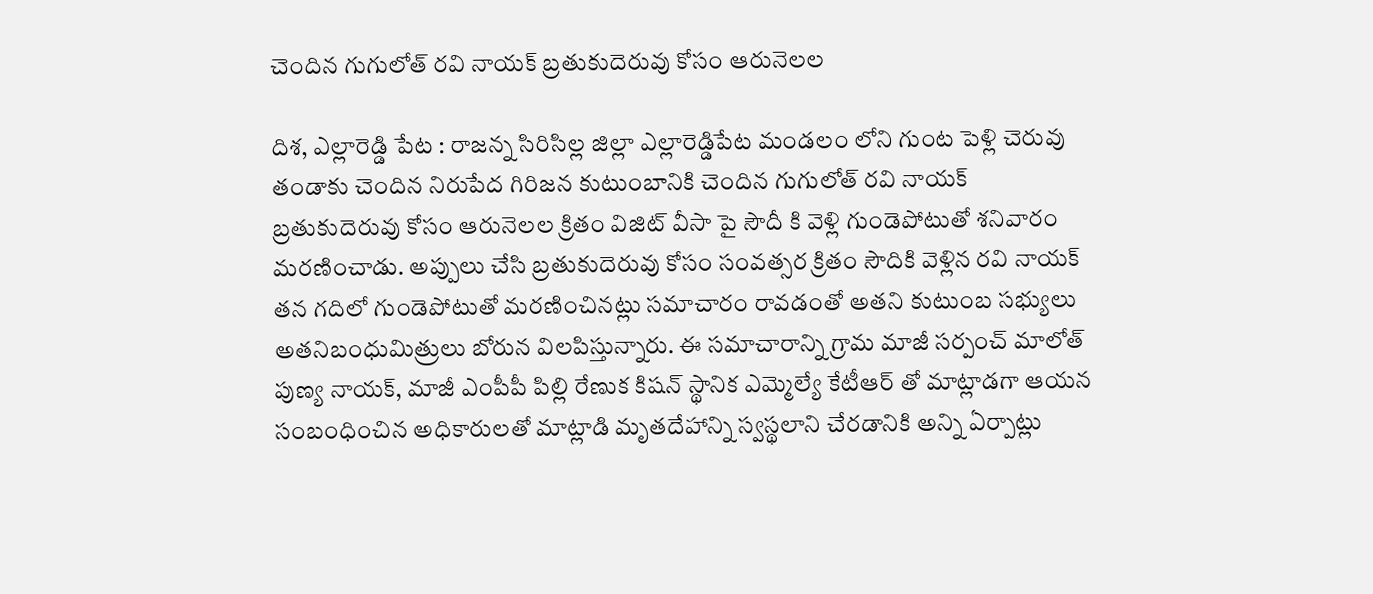చెందిన గుగులోత్ రవి నాయక్ బ్రతుకుదెరువు కోసం ఆరునెలల

దిశ, ఎల్లారెడ్డి పేట : రాజన్న సిరిసిల్ల జిల్లా ఎల్లారెడ్డిపేట మండలం లోని గుంట పెళ్లి చెరువు తండాకు చెందిన నిరుపేద గిరిజన కుటుంబానికి చెందిన గుగులోత్ రవి నాయక్ బ్రతుకుదెరువు కోసం ఆరునెలల క్రితం విజిట్ వీసా పై సౌదీ కి వెళ్లి గుండెపోటుతో శనివారం మరణించాడు. అప్పులు చేసి బ్రతుకుదెరువు కోసం సంవత్సర క్రితం సౌదికి వెళ్లిన రవి నాయక్ తన గదిలో గుండెపోటుతో మరణించినట్లు సమాచారం రావడంతో అతని కుటుంబ సభ్యులు అతనిబంధుమిత్రులు బోరున విలపిస్తున్నారు. ఈ సమాచారాన్ని గ్రామ మాజీ సర్పంచ్ మాలోత్ పుణ్య నాయక్, మాజీ ఎంపీపీ పిల్లి రేణుక కిషన్ స్థానిక ఎమ్మెల్యే కేటీఆర్ తో మాట్లాడగా ఆయన సంబంధించిన అధికారులతో మాట్లాడి మృతదేహాన్ని స్వస్థలాని చేరడానికి అన్ని ఏర్పాట్లు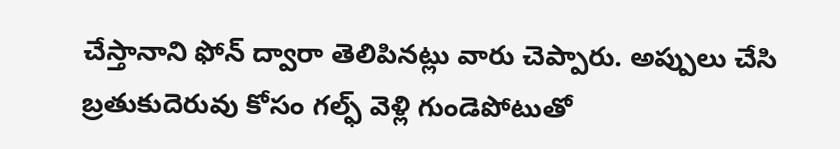చేస్తానాని ఫోన్ ద్వారా తెలిపినట్లు వారు చెప్పారు. అప్పులు చేసి బ్రతుకుదెరువు కోసం గల్ఫ్ వెళ్లి గుండెపోటుతో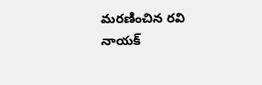మరణించిన రవి నాయక్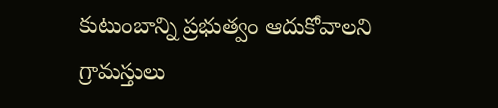కుటుంబాన్ని ప్రభుత్వం ఆదుకోవాలని గ్రామస్తులు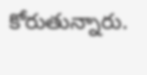కోరుతున్నారు.